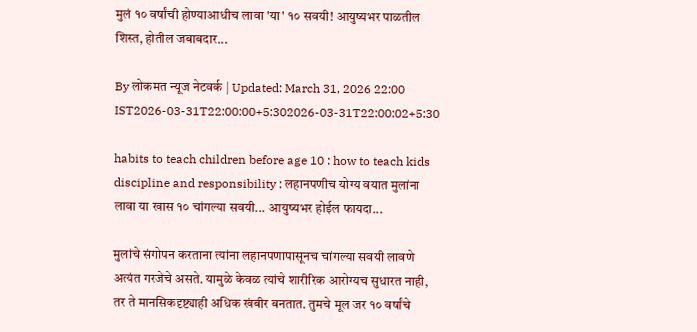मुलं १० वर्षांची होण्याआधीच लावा 'या' १० सवयी! आयुष्यभर पाळतील शिस्त, होतील जबाबदार...

By लोकमत न्यूज नेटवर्क | Updated: March 31, 2026 22:00 IST2026-03-31T22:00:00+5:302026-03-31T22:00:02+5:30

habits to teach children before age 10 : how to teach kids discipline and responsibility : लहानपणीच योग्य वयात मुलांना लावा या खास १० चांगल्या सवयी... आयुष्यभर होईल फायदा...

मुलांचे संगोपन करताना त्यांना लहानपणापासूनच चांगल्या सवयी लावणे अत्यंत गरजेचे असते. यामुळे केवळ त्यांचे शारीरिक आरोग्यच सुधारत नाही, तर ते मानसिकदृष्ट्याही अधिक खंबीर बनतात. तुमचे मूल जर १० वर्षांचे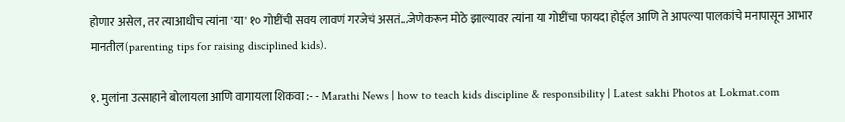होणार असेल, तर त्याआधीच त्यांना 'या' १० गोष्टींची सवय लावणं गरजेचं असतं...जेणेकरून मोठे झाल्यावर त्यांना या गोष्टींचा फायदा होईल आणि ते आपल्या पालकांचे मनापासून आभार मानतील(parenting tips for raising disciplined kids).

१. मुलांना उत्साहाने बोलायला आणि वागायला शिकवा :- - Marathi News | how to teach kids discipline & responsibility | Latest sakhi Photos at Lokmat.com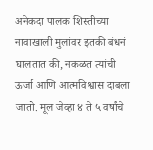अनेकदा पालक शिस्तीच्या नावाखाली मुलांवर इतकी बंधनं घालतात की, नकळत त्यांची ऊर्जा आणि आत्मविश्वास दाबला जातो. मूल जेव्हा ४ ते ५ वर्षांचे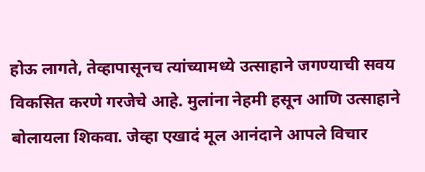होऊ लागते, तेव्हापासूनच त्यांच्यामध्ये उत्साहाने जगण्याची सवय विकसित करणे गरजेचे आहे. मुलांना नेहमी हसून आणि उत्साहाने बोलायला शिकवा. जेव्हा एखादं मूल आनंदाने आपले विचार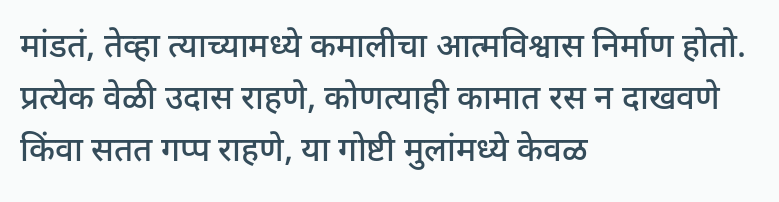मांडतं, तेव्हा त्याच्यामध्ये कमालीचा आत्मविश्वास निर्माण होतो. प्रत्येक वेळी उदास राहणे, कोणत्याही कामात रस न दाखवणे किंवा सतत गप्प राहणे, या गोष्टी मुलांमध्ये केवळ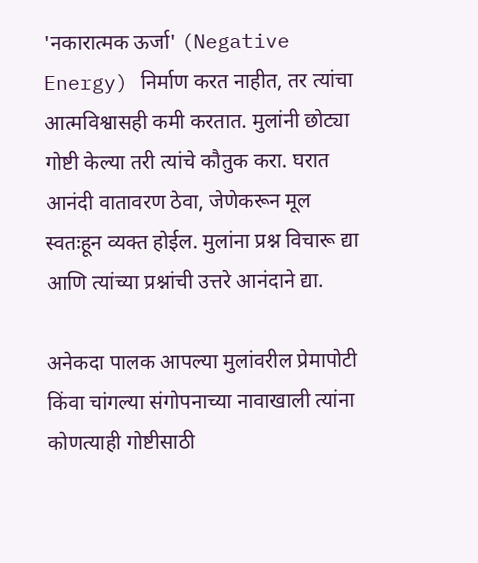'नकारात्मक ऊर्जा' (Negative Energy) निर्माण करत नाहीत, तर त्यांचा आत्मविश्वासही कमी करतात. मुलांनी छोट्या गोष्टी केल्या तरी त्यांचे कौतुक करा. घरात आनंदी वातावरण ठेवा, जेणेकरून मूल स्वतःहून व्यक्त होईल. मुलांना प्रश्न विचारू द्या आणि त्यांच्या प्रश्नांची उत्तरे आनंदाने द्या.

अनेकदा पालक आपल्या मुलांवरील प्रेमापोटी किंवा चांगल्या संगोपनाच्या नावाखाली त्यांना कोणत्याही गोष्टीसाठी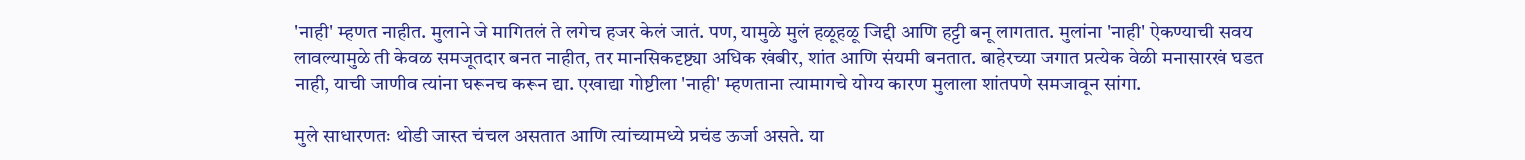'नाही' म्हणत नाहीत. मुलाने जे मागितलं ते लगेच हजर केलं जातं. पण, यामुळे मुलं हळूहळू जिद्दी आणि हट्टी बनू लागतात. मुलांना 'नाही' ऐकण्याची सवय लावल्यामुळे ती केवळ समजूतदार बनत नाहीत, तर मानसिकदृष्ट्या अधिक खंबीर, शांत आणि संयमी बनतात. बाहेरच्या जगात प्रत्येक वेळी मनासारखं घडत नाही, याची जाणीव त्यांना घरूनच करून द्या. एखाद्या गोष्टीला 'नाही' म्हणताना त्यामागचे योग्य कारण मुलाला शांतपणे समजावून सांगा.

मुले साधारणतः थोडी जास्त चंचल असतात आणि त्यांच्यामध्ये प्रचंड ऊर्जा असते. या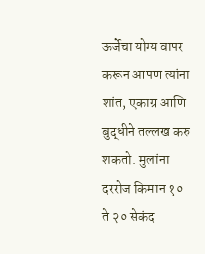ऊर्जेचा योग्य वापर करून आपण त्यांना शांत, एकाग्र आणि बुद्धीने तल्लख करु शकतो. मुलांना दररोज किमान १० ते २० सेकंद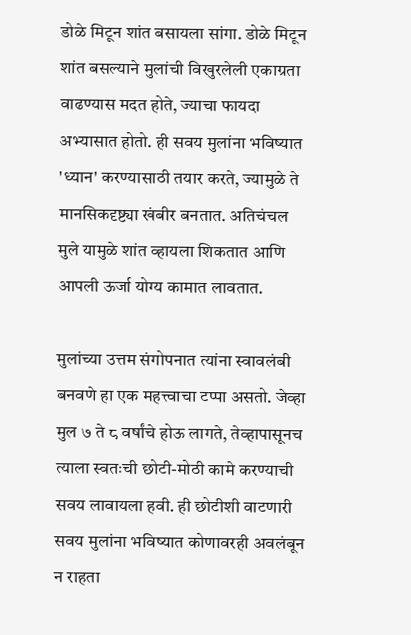डोळे मिटून शांत बसायला सांगा. डोळे मिटून शांत बसल्याने मुलांची विखुरलेली एकाग्रता वाढण्यास मदत होते, ज्याचा फायदा अभ्यासात होतो. ही सवय मुलांना भविष्यात 'ध्यान' करण्यासाठी तयार करते, ज्यामुळे ते मानसिकदृष्ट्या खंबीर बनतात. अतिचंचल मुले यामुळे शांत व्हायला शिकतात आणि आपली ऊर्जा योग्य कामात लावतात.

मुलांच्या उत्तम संगोपनात त्यांना स्वावलंबी बनवणे हा एक महत्त्वाचा टप्पा असतो. जेव्हा मुल ७ ते ८ वर्षांचे होऊ लागते, तेव्हापासूनच त्याला स्वतःची छोटी-मोठी कामे करण्याची सवय लावायला हवी. ही छोटीशी वाटणारी सवय मुलांना भविष्यात कोणावरही अवलंबून न राहता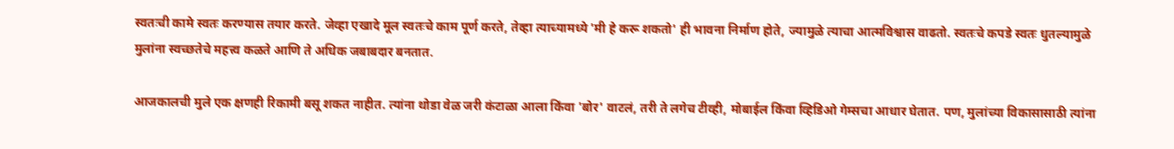स्वतःची कामे स्वतः करण्यास तयार करते. जेव्हा एखादे मूल स्वतःचे काम पूर्ण करते, तेव्हा त्याच्यामध्ये 'मी हे करू शकतो' ही भावना निर्माण होते, ज्यामुळे त्याचा आत्मविश्वास वाढतो. स्वतःचे कपडे स्वतः धुतल्यामुळे मुलांना स्वच्छतेचे महत्त्व कळते आणि ते अधिक जबाबदार बनतात.

आजकालची मुले एक क्षणही रिकामी बसू शकत नाहीत. त्यांना थोडा वेळ जरी कंटाळा आला किंवा 'बोर' वाटलं, तरी ते लगेच टीव्ही, मोबाईल किंवा व्हिडिओ गेम्सचा आधार घेतात. पण, मुलांच्या विकासासाठी त्यांना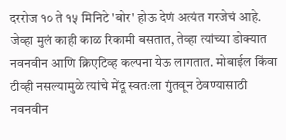दररोज १० ते १५ मिनिटे 'बोर' होऊ देणं अत्यंत गरजेचं आहे. जेव्हा मुलं काही काळ रिकामी बसतात, तेव्हा त्यांच्या डोक्यात नवनवीन आणि क्रिएटिव्ह कल्पना येऊ लागतात. मोबाईल किंवा टीव्ही नसल्यामुळे त्यांचे मेंदू स्वतःला गुंतवून ठेवण्यासाठी नवनवीन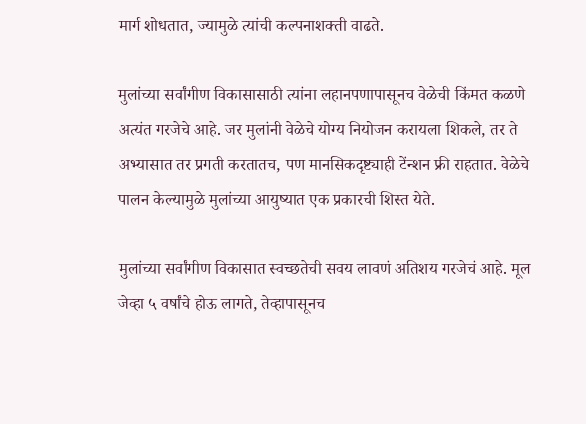मार्ग शोधतात, ज्यामुळे त्यांची कल्पनाशक्ती वाढते.

मुलांच्या सर्वांगीण विकासासाठी त्यांना लहानपणापासूनच वेळेची किंमत कळणे अत्यंत गरजेचे आहे. जर मुलांनी वेळेचे योग्य नियोजन करायला शिकले, तर ते अभ्यासात तर प्रगती करतातच, पण मानसिकदृष्ट्याही टेंन्शन फ्री राहतात. वेळेचे पालन केल्यामुळे मुलांच्या आयुष्यात एक प्रकारची शिस्त येते.

मुलांच्या सर्वांगीण विकासात स्वच्छतेची सवय लावणं अतिशय गरजेचं आहे. मूल जेव्हा ५ वर्षांचे होऊ लागते, तेव्हापासूनच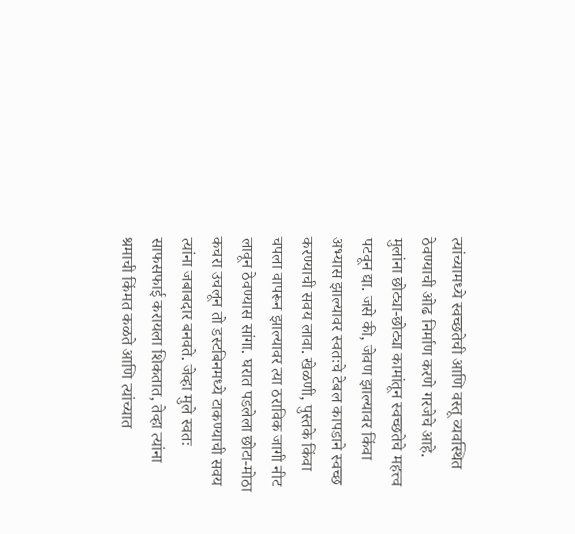त्यांच्यामध्ये स्वच्छतेची आणि वस्तू व्यवस्थित ठेवण्याची ओढ निर्माण करणे गरजेचे आहे. मुलांना छोट्या-छोट्या कामांतून स्वच्छतेचे महत्त्व पटवून द्या. जसे की, जेवण झाल्यावर किंवा अभ्यास झाल्यावर स्वतःचे टेबल कापडाने स्वच्छ करण्याची सवय लावा. खेळणी, पुस्तके किंवा चपला वापरून झाल्यावर त्या ठराविक जागी नीट लावून ठेवण्यास सांगा. घरात पडलेला छोटा-मोठा कचरा उचलून तो डस्टबिनमध्ये टाकण्याची सवय त्यांना जबाबदार बनवते. जेव्हा मुले स्वतः साफसफाई करायला शिकतात, तेव्हा त्यांना श्रमाची किंमत कळते आणि त्यांच्यात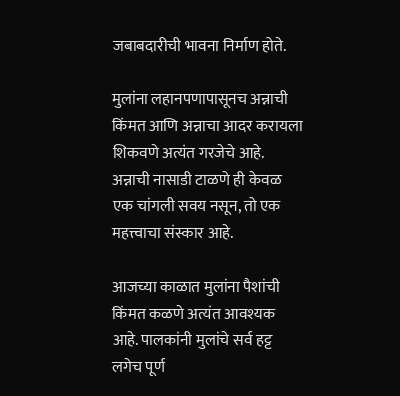जबाबदारीची भावना निर्माण होते.

मुलांना लहानपणापासूनच अन्नाची किंमत आणि अन्नाचा आदर करायला शिकवणे अत्यंत गरजेचे आहे. अन्नाची नासाडी टाळणे ही केवळ एक चांगली सवय नसून, तो एक महत्त्वाचा संस्कार आहे.

आजच्या काळात मुलांना पैशांची किंमत कळणे अत्यंत आवश्यक आहे. पालकांनी मुलांचे सर्व हट्ट लगेच पूर्ण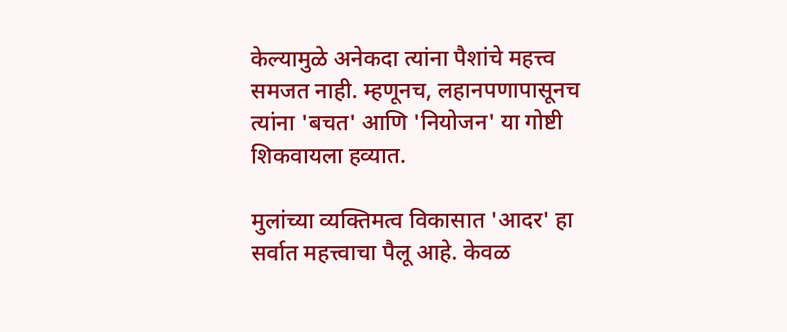केल्यामुळे अनेकदा त्यांना पैशांचे महत्त्व समजत नाही. म्हणूनच, लहानपणापासूनच त्यांना 'बचत' आणि 'नियोजन' या गोष्टी शिकवायला हव्यात.

मुलांच्या व्यक्तिमत्व विकासात 'आदर' हा सर्वात महत्त्वाचा पैलू आहे. केवळ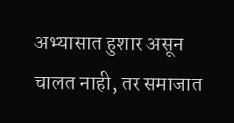अभ्यासात हुशार असून चालत नाही, तर समाजात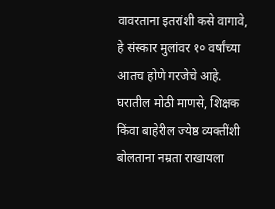वावरताना इतरांशी कसे वागावे, हे संस्कार मुलांवर १० वर्षांच्या आतच होणे गरजेचे आहे. घरातील मोठी माणसे, शिक्षक किंवा बाहेरील ज्येष्ठ व्यक्तींशी बोलताना नम्रता राखायला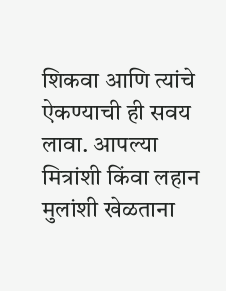शिकवा आणि त्यांचे ऐकण्याची ही सवय लावा. आपल्या मित्रांशी किंवा लहान मुलांशी खेळताना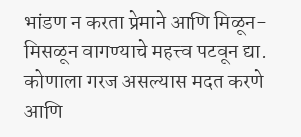भांडण न करता प्रेमाने आणि मिळून-मिसळून वागण्याचे महत्त्व पटवून द्या. कोणाला गरज असल्यास मदत करणे आणि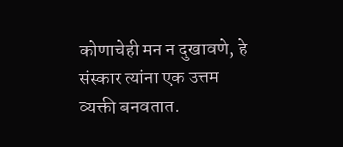कोणाचेही मन न दुखावणे, हे संस्कार त्यांना एक उत्तम व्यक्ती बनवतात.